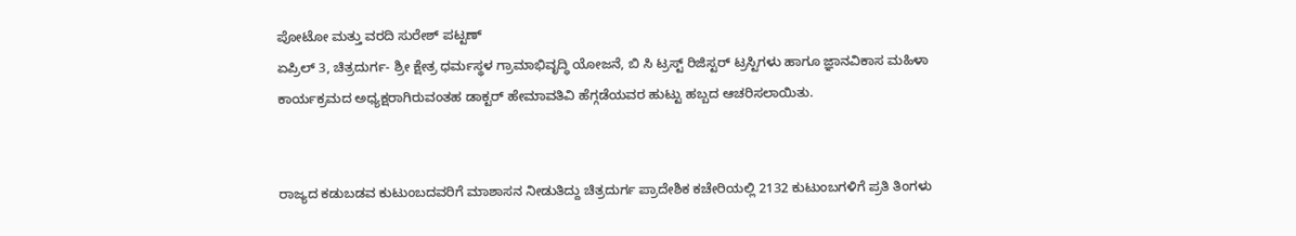ಪೋಟೋ ಮತ್ತು ವರದಿ ಸುರೇಶ್ ಪಟ್ಟಣ್
ಏಪ್ರಿಲ್ 3, ಚಿತ್ರದುರ್ಗ- ಶ್ರೀ ಕ್ಷೇತ್ರ ಧರ್ಮಸ್ಥಳ ಗ್ರಾಮಾಭಿವೃದ್ಧಿ ಯೋಜನೆ, ಬಿ ಸಿ ಟ್ರಸ್ಟ್ ರಿಜಿಸ್ಟರ್ ಟ್ರಸ್ಟಿಗಳು ಹಾಗೂ ಜ್ಞಾನವಿಕಾಸ ಮಹಿಳಾ ಕಾರ್ಯಕ್ರಮದ ಅಧ್ಯಕ್ಷರಾಗಿರುವಂತಹ ಡಾಕ್ಟರ್ ಹೇಮಾವತಿವಿ ಹೆಗ್ಗಡೆಯವರ ಹುಟ್ಟು ಹಬ್ಬದ ಆಚರಿಸಲಾಯಿತು.


ರಾಜ್ಯದ ಕಡುಬಡವ ಕುಟುಂಬದವರಿಗೆ ಮಾಶಾಸನ ನೀಡುತಿದ್ದು ಚಿತ್ರದುರ್ಗ ಪ್ರಾದೇಶಿಕ ಕಚೇರಿಯಲ್ಲಿ 2132 ಕುಟುಂಬಗಳಿಗೆ ಪ್ರತಿ ತಿಂಗಳು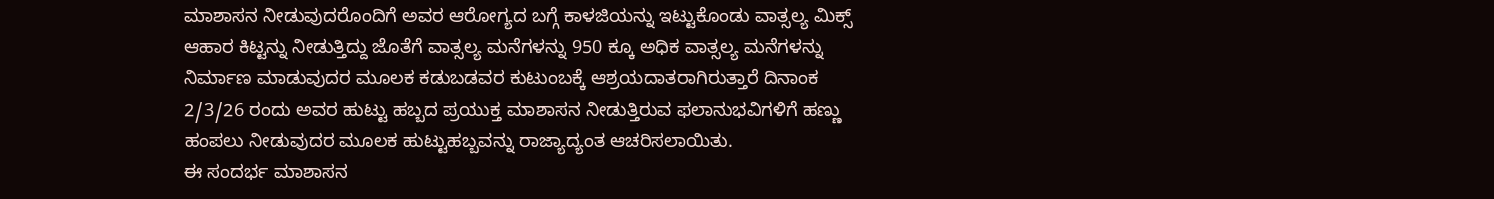ಮಾಶಾಸನ ನೀಡುವುದರೊಂದಿಗೆ ಅವರ ಆರೋಗ್ಯದ ಬಗ್ಗೆ ಕಾಳಜಿಯನ್ನು ಇಟ್ಟುಕೊಂಡು ವಾತ್ಸಲ್ಯ ಮಿಕ್ಸ್ ಆಹಾರ ಕಿಟ್ಟನ್ನು ನೀಡುತ್ತಿದ್ದು ಜೊತೆಗೆ ವಾತ್ಸಲ್ಯ ಮನೆಗಳನ್ನು 950 ಕ್ಕೂ ಅಧಿಕ ವಾತ್ಸಲ್ಯ ಮನೆಗಳನ್ನು ನಿರ್ಮಾಣ ಮಾಡುವುದರ ಮೂಲಕ ಕಡುಬಡವರ ಕುಟುಂಬಕ್ಕೆ ಆಶ್ರಯದಾತರಾಗಿರುತ್ತಾರೆ ದಿನಾಂಕ 2/3/26 ರಂದು ಅವರ ಹುಟ್ಟು ಹಬ್ಬದ ಪ್ರಯುಕ್ತ ಮಾಶಾಸನ ನೀಡುತ್ತಿರುವ ಫಲಾನುಭವಿಗಳಿಗೆ ಹಣ್ಣು ಹಂಪಲು ನೀಡುವುದರ ಮೂಲಕ ಹುಟ್ಟುಹಬ್ಬವನ್ನು ರಾಜ್ಯಾದ್ಯಂತ ಆಚರಿಸಲಾಯಿತು.
ಈ ಸಂದರ್ಭ ಮಾಶಾಸನ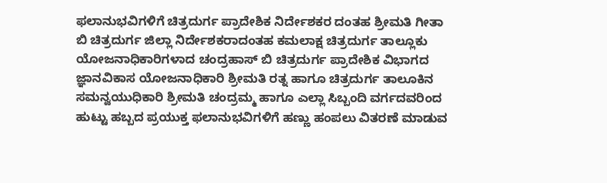ಫಲಾನುಭವಿಗಳಿಗೆ ಚಿತ್ರದುರ್ಗ ಪ್ರಾದೇಶಿಕ ನಿರ್ದೇಶಕರ ದಂತಹ ಶ್ರೀಮತಿ ಗೀತಾ ಬಿ ಚಿತ್ರದುರ್ಗ ಜಿಲ್ಲಾ ನಿರ್ದೇಶಕರಾದಂತಹ ಕಮಲಾಕ್ಷ ಚಿತ್ರದುರ್ಗ ತಾಲ್ಲೂಕು ಯೋಜನಾಧಿಕಾರಿಗಳಾದ ಚಂದ್ರಹಾಸ್ ಬಿ ಚಿತ್ರದುರ್ಗ ಪ್ರಾದೇಶಿಕ ವಿಭಾಗದ ಜ್ಞಾನವಿಕಾಸ ಯೋಜನಾಧಿಕಾರಿ ಶ್ರೀಮತಿ ರತ್ನ ಹಾಗೂ ಚಿತ್ರದುರ್ಗ ತಾಲೂಕಿನ ಸಮನ್ವಯುಧಿಕಾರಿ ಶ್ರೀಮತಿ ಚಂದ್ರಮ್ಮ ಹಾಗೂ ಎಲ್ಲಾ ಸಿಬ್ಬಂದಿ ವರ್ಗದವರಿಂದ ಹುಟ್ಟು ಹಬ್ಬದ ಪ್ರಯುಕ್ತ ಫಲಾನುಭವಿಗಳಿಗೆ ಹಣ್ಣು ಹಂಪಲು ವಿತರಣೆ ಮಾಡುವ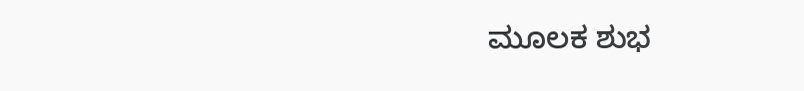ಮೂಲಕ ಶುಭ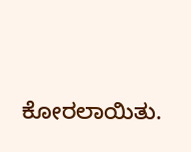ಕೋರಲಾಯಿತು.